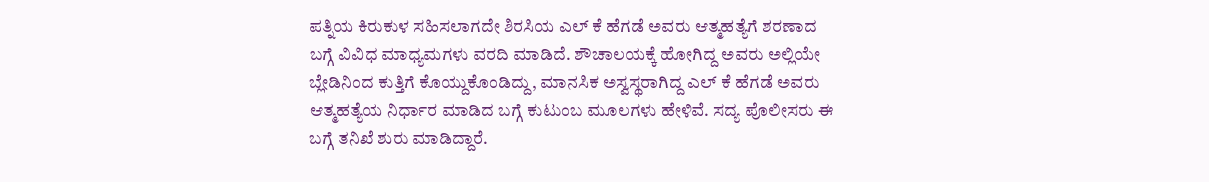ಪತ್ನಿಯ ಕಿರುಕುಳ ಸಹಿಸಲಾಗದೇ ಶಿರಸಿಯ ಎಲ್ ಕೆ ಹೆಗಡೆ ಅವರು ಆತ್ಮಹತ್ಯೆಗೆ ಶರಣಾದ ಬಗ್ಗೆ ವಿವಿಧ ಮಾಧ್ಯಮಗಳು ವರದಿ ಮಾಡಿದೆ. ಶೌಚಾಲಯಕ್ಕೆ ಹೋಗಿದ್ದ ಅವರು ಅಲ್ಲಿಯೇ ಬ್ಲೇಡಿನಿಂದ ಕುತ್ತಿಗೆ ಕೊಯ್ದುಕೊಂಡಿದ್ದು, ಮಾನಸಿಕ ಅಸ್ವಸ್ಥರಾಗಿದ್ದ ಎಲ್ ಕೆ ಹೆಗಡೆ ಅವರು ಆತ್ಮಹತ್ಯೆಯ ನಿರ್ಧಾರ ಮಾಡಿದ ಬಗ್ಗೆ ಕುಟುಂಬ ಮೂಲಗಳು ಹೇಳಿವೆ. ಸದ್ಯ ಪೊಲೀಸರು ಈ ಬಗ್ಗೆ ತನಿಖೆ ಶುರು ಮಾಡಿದ್ದಾರೆ.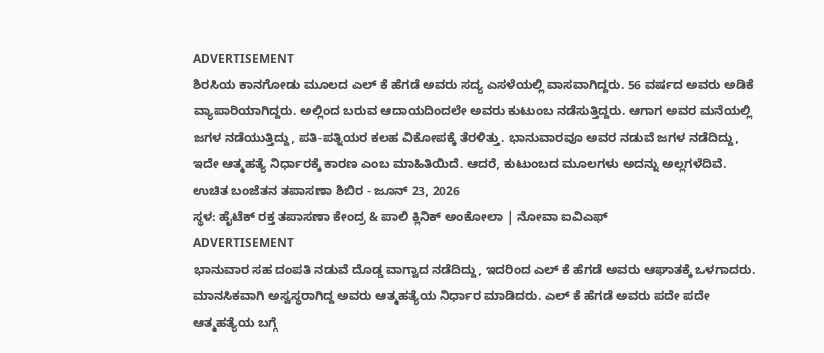ADVERTISEMENT
ಶಿರಸಿಯ ಕಾನಗೋಡು ಮೂಲದ ಎಲ್ ಕೆ ಹೆಗಡೆ ಅವರು ಸದ್ಯ ಎಸಳೆಯಲ್ಲಿ ವಾಸವಾಗಿದ್ದರು. 56 ವರ್ಷದ ಅವರು ಅಡಿಕೆ ವ್ಯಾಪಾರಿಯಾಗಿದ್ದರು. ಅಲ್ಲಿಂದ ಬರುವ ಆದಾಯದಿಂದಲೇ ಅವರು ಕುಟುಂಬ ನಡೆಸುತ್ತಿದ್ದರು. ಆಗಾಗ ಅವರ ಮನೆಯಲ್ಲಿ ಜಗಳ ನಡೆಯುತ್ತಿದ್ದು, ಪತಿ-ಪತ್ನಿಯರ ಕಲಹ ವಿಕೋಪಕ್ಕೆ ತೆರಳಿತ್ತು. ಭಾನುವಾರವೂ ಅವರ ನಡುವೆ ಜಗಳ ನಡೆದಿದ್ದು, ಇದೇ ಆತ್ಮಹತ್ಯೆ ನಿರ್ಧಾರಕ್ಕೆ ಕಾರಣ ಎಂಬ ಮಾಹಿತಿಯಿದೆ. ಆದರೆ, ಕುಟುಂಬದ ಮೂಲಗಳು ಅದನ್ನು ಅಲ್ಲಗಳೆದಿವೆ.
ಉಚಿತ ಬಂಜೆತನ ತಪಾಸಣಾ ಶಿಬಿರ - ಜೂನ್ 23, 2026
ಸ್ಥಳ: ಹೈಟೆಕ್ ರಕ್ತ ತಪಾಸಣಾ ಕೇಂದ್ರ & ಪಾಲಿ ಕ್ಲಿನಿಕ್ ಅಂಕೋಲಾ | ನೋವಾ ಐವಿಎಫ್
ADVERTISEMENT
ಭಾನುವಾರ ಸಹ ದಂಪತಿ ನಡುವೆ ದೊಡ್ಡ ವಾಗ್ವಾದ ನಡೆದಿದ್ದು, ಇದರಿಂದ ಎಲ್ ಕೆ ಹೆಗಡೆ ಅವರು ಆಘಾತಕ್ಕೆ ಒಳಗಾದರು. ಮಾನಸಿಕವಾಗಿ ಅಸ್ವಸ್ಥರಾಗಿದ್ದ ಅವರು ಆತ್ಮಹತ್ಯೆಯ ನಿರ್ಧಾರ ಮಾಡಿದರು. ಎಲ್ ಕೆ ಹೆಗಡೆ ಅವರು ಪದೇ ಪದೇ ಆತ್ಮಹತ್ಯೆಯ ಬಗ್ಗೆ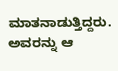ಮಾತನಾಡುತ್ತಿದ್ದರು. ಅವರನ್ನು ಆ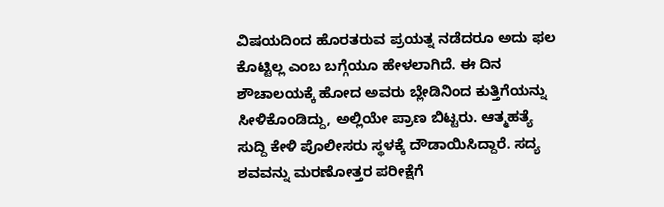ವಿಷಯದಿಂದ ಹೊರತರುವ ಪ್ರಯತ್ನ ನಡೆದರೂ ಅದು ಫಲ ಕೊಟ್ಟಿಲ್ಲ ಎಂಬ ಬಗ್ಗೆಯೂ ಹೇಳಲಾಗಿದೆ. ಈ ದಿನ ಶೌಚಾಲಯಕ್ಕೆ ಹೋದ ಅವರು ಬ್ಲೇಡಿನಿಂದ ಕುತ್ತಿಗೆಯನ್ನು ಸೀಳಿಕೊಂಡಿದ್ದು, ಅಲ್ಲಿಯೇ ಪ್ರಾಣ ಬಿಟ್ಟರು. ಆತ್ಮಹತ್ಯೆ ಸುದ್ದಿ ಕೇಳಿ ಪೊಲೀಸರು ಸ್ಥಳಕ್ಕೆ ದೌಡಾಯಿಸಿದ್ದಾರೆ. ಸದ್ಯ ಶವವನ್ನು ಮರಣೋತ್ತರ ಪರೀಕ್ಷೆಗೆ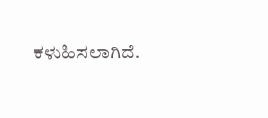ಕಳುಹಿಸಲಾಗಿದೆ.